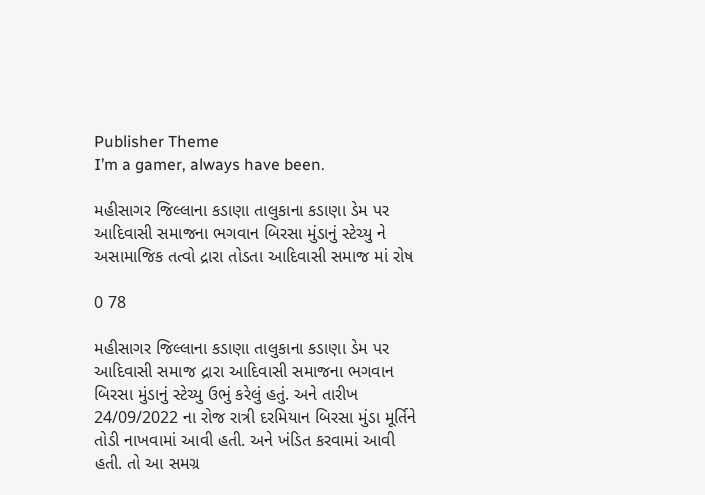Publisher Theme
I’m a gamer, always have been.

મહીસાગર જિલ્લાના કડાણા તાલુકાના કડાણા ડેમ પર આદિવાસી સમાજના ભગવાન બિરસા મુંડાનું સ્ટેચ્યુ ને અસામાજિક તત્વો દ્રારા તોડતા આદિવાસી સમાજ માં રોષ

0 78

મહીસાગર જિલ્લાના કડાણા તાલુકાના કડાણા ડેમ પર આદિવાસી સમાજ દ્રારા આદિવાસી સમાજના ભગવાન બિરસા મુંડાનું સ્ટેચ્યુ ઉભું કરેલું હતું. અને તારીખ 24/09/2022 ના રોજ રાત્રી દરમિયાન બિરસા મુંડા મૂર્તિને તોડી નાખવામાં આવી હતી. અને ખંડિત કરવામાં આવી હતી. તો આ સમગ્ર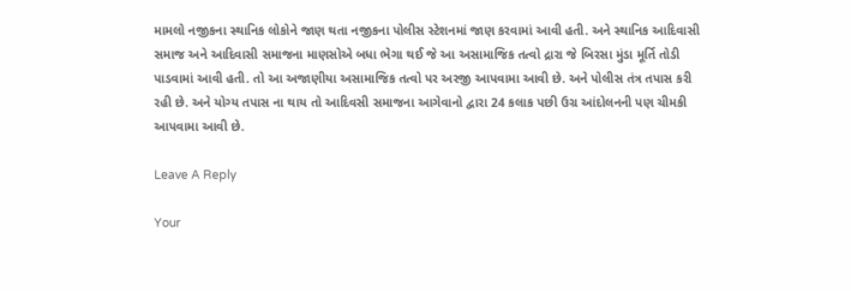મામલો નજીકના સ્થાનિક લોકોને જાણ થતા નજીકના પોલીસ સ્ટેશનમાં જાણ કરવામાં આવી હતી. અને સ્થાનિક આદિવાસી સમાજ અને આદિવાસી સમાજના માણસોએ બધા ભેગા થઈ જે આ અસામાજિક તત્વો દ્રારા જે બિરસા મુંડા મૂર્તિ તોડી પાડવામાં આવી હતી. તો આ અજાણીયા અસામાજિક તત્વો પર અરજી આપવામા આવી છે. અને પોલીસ તંત્ર તપાસ કરી રહી છે. અને યોગ્ય તપાસ ના થાય તો આદિવસી સમાજના આગેવાનો દ્વારા 24 કલાક પછી ઉગ્ર આંદોલનની પણ ચીમકી આપવામા આવી છે.

Leave A Reply

Your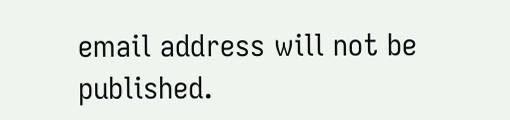email address will not be published.